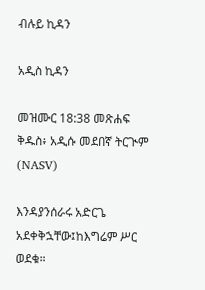ብሉይ ኪዳን

አዲስ ኪዳን

መዝሙር 18:38 መጽሐፍ ቅዱስ፥ አዲሱ መደበኛ ትርጒም (NASV)

እንዳያንሰራሩ አድርጌ አደቀቅኋቸው፤ከእግሬም ሥር ወደቁ።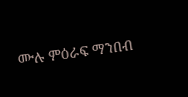ሙሉ ምዕራፍ ማንበብ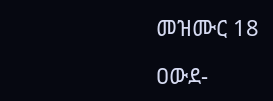መዝሙር 18

ዐውደ-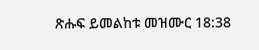ጽሑፍ ይመልከቱ መዝሙር 18:38